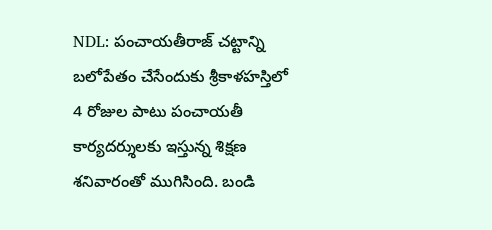NDL: పంచాయతీరాజ్ చట్టాన్ని బలోపేతం చేసేందుకు శ్రీకాళహస్తిలో 4 రోజుల పాటు పంచాయతీ కార్యదర్శులకు ఇస్తున్న శిక్షణ శనివారంతో ముగిసింది. బండి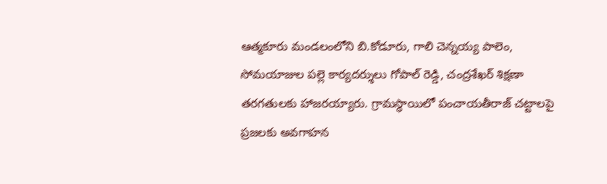ఆత్మకూరు మండలంలోని బి.కోడూరు, గాలి చెన్నయ్య పాలెం, సోమయాజుల పల్లె కార్యదర్శులు గోపాల్ రెడ్డి, చంద్రశేఖర్ శిక్షణా తరగతులకు హాజరయ్యారు. గ్రామస్థాయిలో పంచాయతీరాజ్ చట్టాలపై ప్రజలకు అవగాహన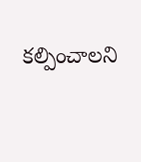కల్పించాలని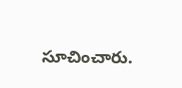సూచించారు.